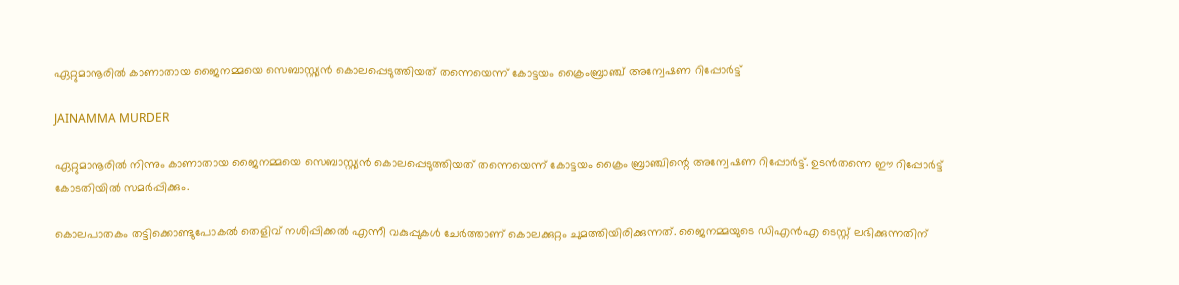ഏറ്റുമാനൂരിൽ കാണാതായ ജൈനമ്മയെ സെബാസ്റ്റ്യൻ കൊലപ്പെടുത്തിയത് തന്നെയെന്ന് കോട്ടയം ക്രൈംബ്രാഞ്ച് അന്വേഷണ റിപ്പോർട്ട്

JAINAMMA MURDER

ഏറ്റുമാനൂരിൽ നിന്നും കാണാതായ ജൈനമ്മയെ സെബാസ്റ്റ്യൻ കൊലപ്പെടുത്തിയത് തന്നെയെന്ന് കോട്ടയം ക്രൈം ബ്രാഞ്ചിന്റെ അന്വേഷണ റിപ്പോർട്ട്. ഉടൻതന്നെ ഈ റിപ്പോർട്ട് കോടതിയിൽ സമർപ്പിക്കും.

കൊലപാതകം തട്ടിക്കൊണ്ടുപോകൽ തെളിവ് നശിപ്പിക്കൽ എന്നീ വകുപ്പുകൾ ചേർത്താണ് കൊലക്കുറ്റം ചുമത്തിയിരിക്കുന്നത്. ജൈനമ്മയുടെ ഡിഎൻഎ ടെസ്റ്റ് ലഭിക്കുന്നതിന്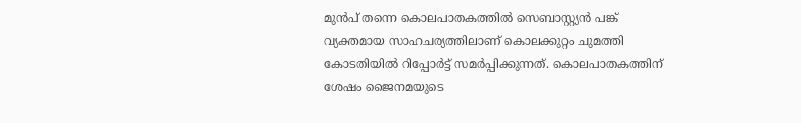മുൻപ് തന്നെ കൊലപാതകത്തിൽ സെബാസ്റ്റ്യൻ പങ്ക് വ്യക്തമായ സാഹചര്യത്തിലാണ് കൊലക്കുറ്റം ചുമത്തി കോടതിയിൽ റിപ്പോർട്ട് സമർപ്പിക്കുന്നത്. കൊലപാതകത്തിന് ശേഷം ജൈനമയുടെ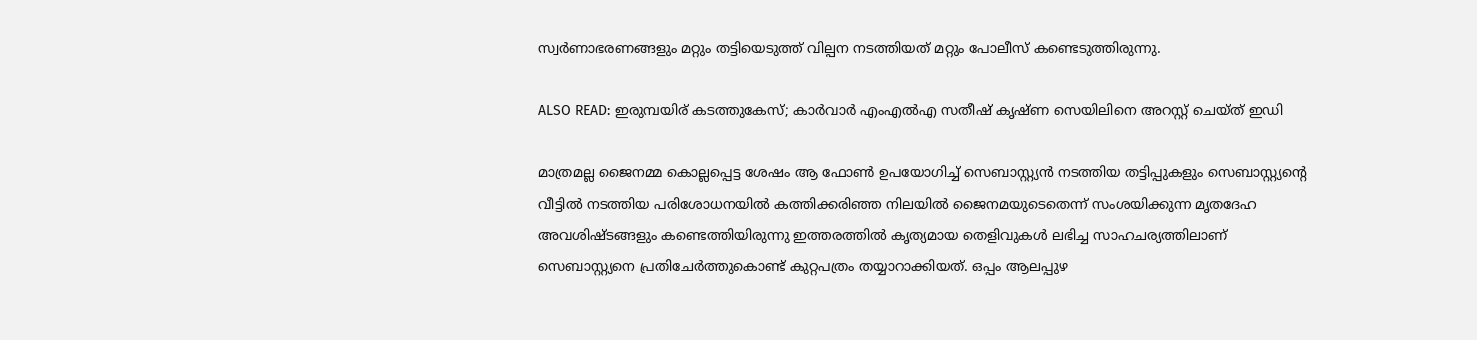സ്വർണാഭരണങ്ങളും മറ്റും തട്ടിയെടുത്ത് വില്പന നടത്തിയത് മറ്റും പോലീസ് കണ്ടെടുത്തിരുന്നു.

ALSO READ: ഇരുമ്പയിര് കടത്തുകേസ്; കാര്‍വാര്‍ എംഎല്‍എ സതീഷ് കൃഷ്ണ സെയിലിനെ അറസ്റ്റ് ചെയ്ത് ഇഡി

മാത്രമല്ല ജൈനമ്മ കൊല്ലപ്പെട്ട ശേഷം ആ ഫോൺ ഉപയോഗിച്ച് സെബാസ്റ്റ്യൻ നടത്തിയ തട്ടിപ്പുകളും സെബാസ്റ്റ്യന്റെ വീട്ടിൽ നടത്തിയ പരിശോധനയിൽ കത്തിക്കരിഞ്ഞ നിലയിൽ ജൈനമയുടെതെന്ന് സംശയിക്കുന്ന മൃതദേഹ അവശിഷ്ടങ്ങളും കണ്ടെത്തിയിരുന്നു ഇത്തരത്തിൽ കൃത്യമായ തെളിവുകൾ ലഭിച്ച സാഹചര്യത്തിലാണ് സെബാസ്റ്റ്യനെ പ്രതിചേർത്തുകൊണ്ട് കുറ്റപത്രം തയ്യാറാക്കിയത്. ഒപ്പം ആലപ്പുഴ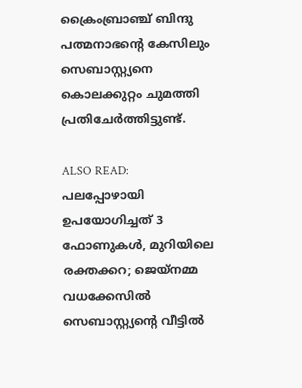ക്രൈംബ്രാഞ്ച് ബിന്ദു പത്മനാഭന്റെ കേസിലും സെബാസ്റ്റ്യനെ കൊലക്കുറ്റം ചുമത്തി പ്രതിചേർത്തിട്ടുണ്ട്.

ALSO READ: പലപ്പോഴായി ഉപയോഗിച്ചത് 3 ഫോണുകള്‍, മുറിയിലെ രക്തക്കറ; ജെയ്നമ്മ വധക്കേസില്‍ സെബാസ്റ്റ്യന്‍റെ വീട്ടില്‍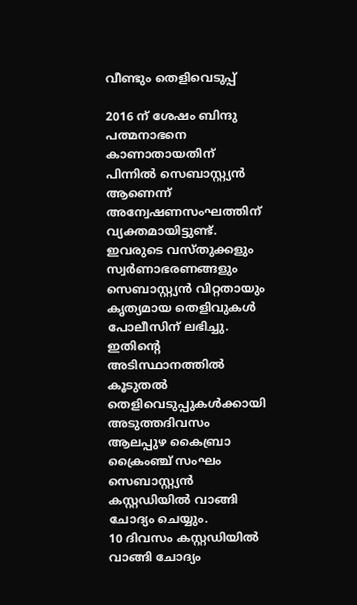വീണ്ടും തെളിവെടുപ്പ്

2016 ന് ശേഷം ബിന്ദു പത്മനാഭനെ കാണാതായതിന് പിന്നിൽ സെബാസ്റ്റ്യൻ ആണെന്ന് അന്വേഷണസംഘത്തിന് വ്യക്തമായിട്ടുണ്ട്. ഇവരുടെ വസ്തുക്കളും സ്വർണാഭരണങ്ങളും സെബാസ്റ്റ്യൻ വിറ്റതായും കൃത്യമായ തെളിവുകൾ പോലീസിന് ലഭിച്ചു. ഇതിന്റെ അടിസ്ഥാനത്തിൽ കൂടുതൽ തെളിവെടുപ്പുകൾക്കായി അടുത്തദിവസം ആലപ്പുഴ കൈബ്രാ ക്രൈംഞ്ച് സംഘം സെബാസ്റ്റ്യൻ കസ്റ്റഡിയിൽ വാങ്ങി ചോദ്യം ചെയ്യും.
10 ദിവസം കസ്റ്റഡിയിൽ വാങ്ങി ചോദ്യം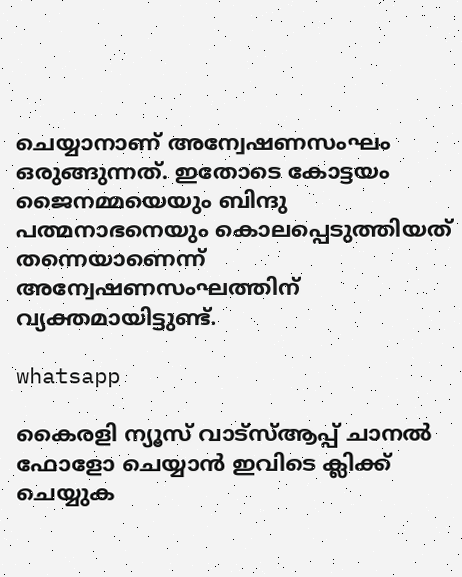ചെയ്യാനാണ് അന്വേഷണസംഘം ഒരുങ്ങുന്നത്. ഇതോടെ കോട്ടയം ജൈനമ്മയെയും ബിന്ദു പത്മനാഭനെയും കൊലപ്പെടുത്തിയത് തന്നെയാണെന്ന് അന്വേഷണസംഘത്തിന് വ്യക്തമായിട്ടുണ്ട്.

whatsapp

കൈരളി ന്യൂസ് വാട്‌സ്ആപ്പ് ചാനല്‍ ഫോളോ ചെയ്യാന്‍ ഇവിടെ ക്ലിക്ക് ചെയ്യുക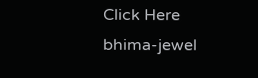Click Here
bhima-jewel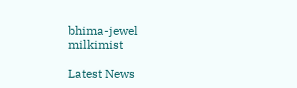bhima-jewel
milkimist

Latest News